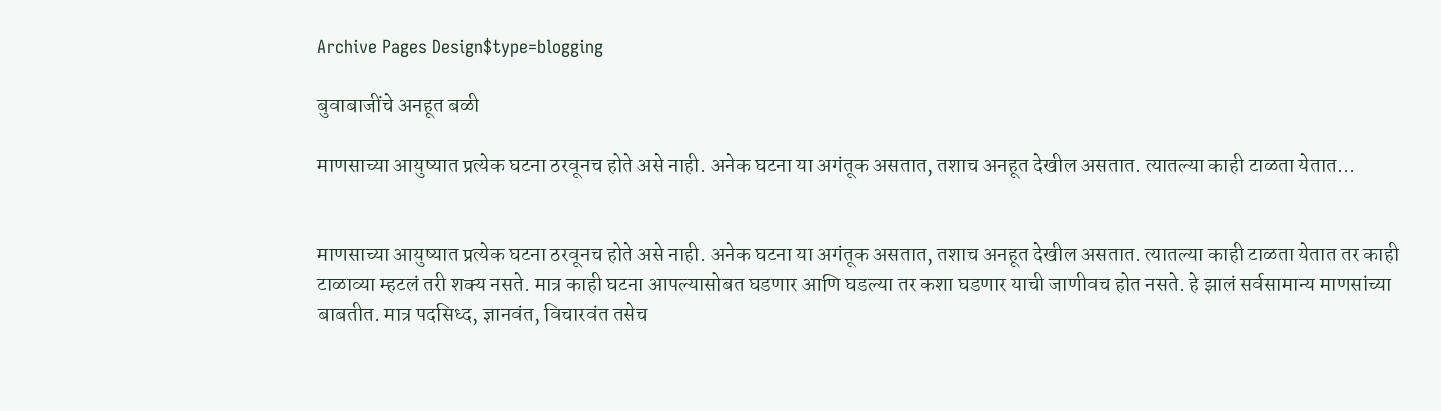Archive Pages Design$type=blogging

बुवाबाजींचे अनहूत बळी

माणसाच्या आयुष्यात प्रत्येक घटना ठरवूनच होते असे नाही. अनेक घटना या अगंतूक असतात, तशाच अनहूत देखील असतात. त्यातल्या काही टाळता येतात...


माणसाच्या आयुष्यात प्रत्येक घटना ठरवूनच होते असे नाही. अनेक घटना या अगंतूक असतात, तशाच अनहूत देखील असतात. त्यातल्या काही टाळता येतात तर काही टाळाव्या म्हटलं तरी शक्य नसते. मात्र काही घटना आपल्यासोबत घडणार आणि घडल्या तर कशा घडणार याची जाणीवच होत नसते. हे झालं सर्वसामान्य माणसांच्या बाबतीत. मात्र पदसिध्द, ज्ञानवंत, विचारवंत तसेच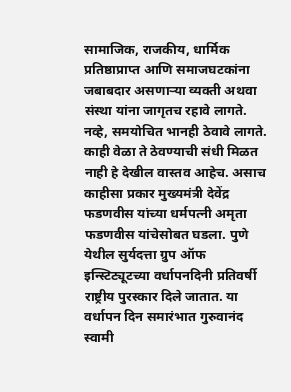सामाजिक, राजकीय, धार्मिक प्रतिष्ठाप्राप्त आणि समाजघटकांना जबाबदार असणाऱ्या व्यक्ती अथवा संस्था यांना जागृतच रहावे लागते. नव्हे, समयोचित भानही ठेवावे लागते. काही वेळा ते ठेवण्याची संधी मिळत नाही हे देखील वास्तव आहेच. असाच काहीसा प्रकार मुख्यमंत्री देवेंद्र फडणवीस यांच्या धर्मपत्नी अमृता फडणवीस यांचेसोबत घडला. पुणे येथील सुर्यदत्ता ग्रुप ऑफ इन्स्टिट्यूटच्या वर्धापनदिनी प्रतिवर्षी राष्ट्रीय पुरस्कार दिले जातात. या वर्धापन दिन समारंभात गुरुवानंद स्वामी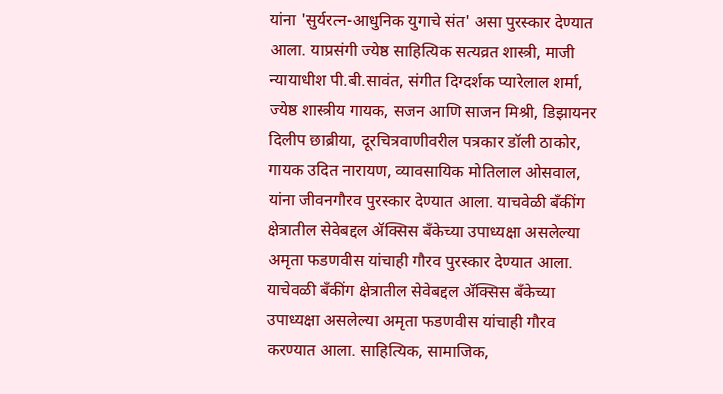यांना 'सुर्यरत्न-आधुनिक युगाचे संत' असा पुरस्कार देण्यात आला. याप्रसंगी ज्येष्ठ साहित्यिक सत्यव्रत शास्त्री, माजी न्यायाधीश पी.बी.सावंत, संगीत दिग्दर्शक प्यारेलाल शर्मा, ज्येष्ठ शास्त्रीय गायक, सजन आणि साजन मिश्री, डिझायनर दिलीप छाब्रीया, दूरचित्रवाणीवरील पत्रकार डॉली ठाकोर, गायक उदित नारायण, व्यावसायिक मोतिलाल ओसवाल, यांना जीवनगौरव पुरस्कार देण्यात आला. याचवेळी बँकींग क्षेत्रातील सेवेबद्दल ॲक्सिस बँकेच्या उपाध्यक्षा असलेल्या अमृता फडणवीस यांचाही गौरव पुरस्कार देण्यात आला. याचेवळी बँकींग क्षेत्रातील सेवेबद्दल ॲक्सिस बँकेच्या उपाध्यक्षा असलेल्या अमृता फडणवीस यांचाही गौरव करण्यात आला. साहित्यिक, सामाजिक,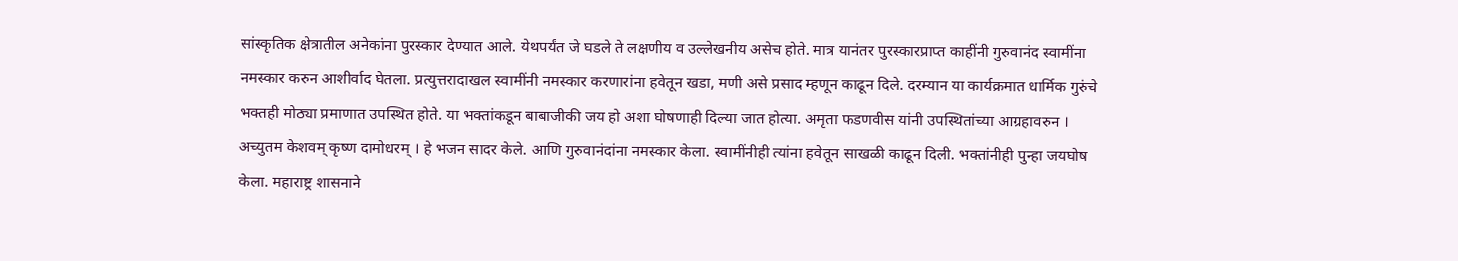सांस्कृतिक क्षेत्रातील अनेकांना पुरस्कार देण्यात आले. येथपर्यंत जे घडले ते लक्षणीय व उल्लेखनीय असेच होते. मात्र यानंतर पुरस्कारप्राप्त काहींनी गुरुवानंद स्वामींना नमस्कार करुन आशीर्वाद घेतला. प्रत्युत्तरादाखल स्वामींनी नमस्कार करणारांना हवेतून खडा, मणी असे प्रसाद म्हणून काढून दिले. दरम्यान या कार्यक्रमात धार्मिक गुरुंचे भक्तही मोठ्या प्रमाणात उपस्थित होते. या भक्तांकडून बाबाजीकी जय हो अशा घोषणाही दिल्या जात होत्या. अमृता फडणवीस यांनी उपस्थितांच्या आग्रहावरुन । अच्युतम केशवम् कृष्ण दामोधरम् । हे भजन सादर केले. आणि गुरुवानंदांना नमस्कार केला. स्वामींनीही त्यांना हवेतून साखळी काढून दिली. भक्तांनीही पुन्हा जयघोष केला. महाराष्ट्र शासनाने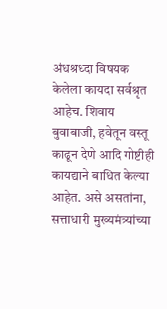अंधश्रध्दा विषयक केलेला कायदा सर्वश्रृत आहेच. शिवाय बुवाबाजी, हवेतून वस्तू काढून देणे आदि गोष्टीही कायद्याने बाधित केल्या आहेत. असे असतांना, सत्ताधारी मुख्यमंत्र्यांच्या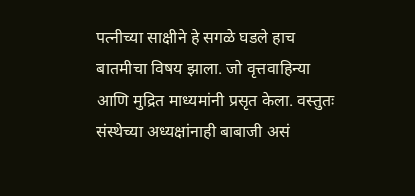पत्नीच्या साक्षीने हे सगळे घडले हाच बातमीचा विषय झाला. जो वृत्तवाहिन्या आणि मुद्रित माध्यमांनी प्रसृत केला. वस्तुतः संस्थेच्या अध्यक्षांनाही बाबाजी असं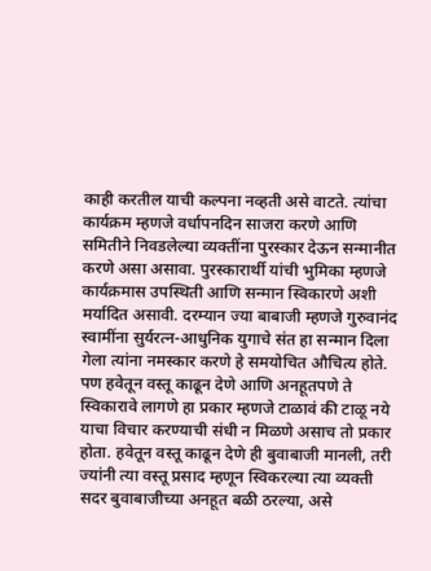काही करतील याची कल्पना नव्हती असे वाटते. त्यांचा कार्यक्रम म्हणजे वर्धापनदिन साजरा करणे आणि समितीने निवडलेल्या व्यक्तींना पुरस्कार देऊन सन्मानीत करणे असा असावा. पुरस्कारार्थी यांची भुमिका म्हणजे कार्यक्रमास उपस्थिती आणि सन्मान स्विकारणे अशी मर्यादित असावी. दरम्यान ज्या बाबाजी म्हणजे गुरुवानंद स्वामींना सुर्यरत्न-आधुनिक युगाचे संत हा सन्मान दिला गेला त्यांना नमस्कार करणे हे समयोचित औचित्य होते. पण हवेतून वस्तू काढून देणे आणि अनहूतपणे ते स्विकारावे लागणे हा प्रकार म्हणजे टाळावं की टाळू नये याचा विचार करण्याची संधी न मिळणे असाच तो प्रकार होता. हवेतून वस्तू काढून देणे ही बुवाबाजी मानली, तरी ज्यांनी त्या वस्तू प्रसाद म्हणून स्विकरल्या त्या व्यक्ती सदर बुवाबाजीच्या अनहूत बळी ठरल्या, असे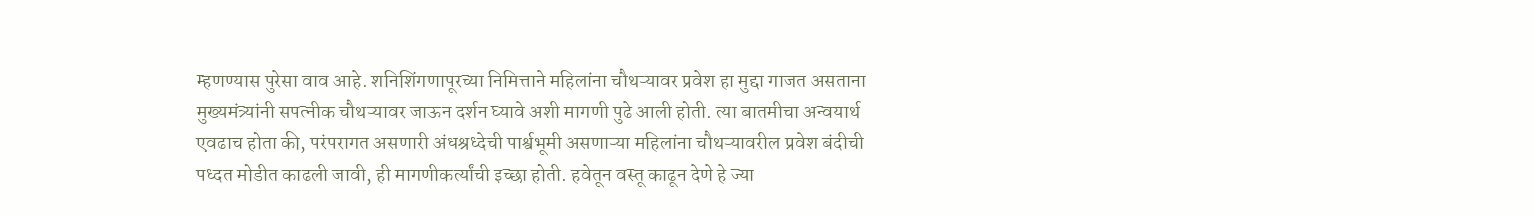म्हणण्यास पुरेसा वाव आहे. शनिशिंगणापूरच्या निमित्ताने महिलांना चौथऱ्यावर प्रवेश हा मुद्दा गाजत असताना मुख्यमंत्र्यांनी सपत्नीक चौथऱ्यावर जाऊन दर्शन घ्यावे अशी मागणी पुढे आली होती. त्या बातमीचा अन्वयार्थ एवढाच होता की, परंपरागत असणारी अंधश्रध्देची पार्श्वभूमी असणाऱ्या महिलांना चौथऱ्यावरील प्रवेश बंदीची पध्दत मोडीत काढली जावी, ही मागणीकर्त्यांची इच्छा होती. हवेतून वस्तू काढून देणे हे ज्या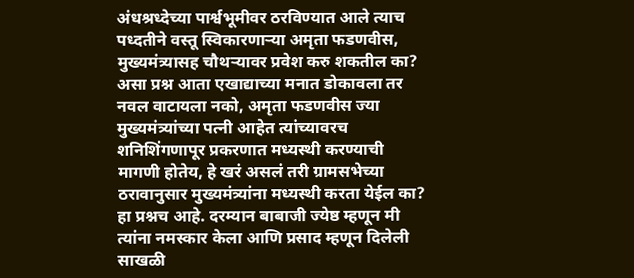अंधश्रध्देच्या पार्श्वभूमीवर ठरविण्यात आले त्याच पध्दतीने वस्तू स्विकारणाऱ्या अमृता फडणवीस, मुख्यमंत्र्यासह चौथऱ्यावर प्रवेश करु शकतील का? असा प्रश्न आता एखाद्याच्या मनात डोकावला तर नवल वाटायला नको, अमृता फडणवीस ज्या मुख्यमंत्र्यांच्या पत्नी आहेत त्यांच्यावरच शनिशिंगणापूर प्रकरणात मध्यस्थी करण्याची मागणी होतेय, हे खरं असलं तरी ग्रामसभेच्या ठरावानुसार मुख्यमंत्र्यांना मध्यस्थी करता येईल का? हा प्रश्नच आहे. दरम्यान बाबाजी ज्येष्ठ म्हणून मी त्यांना नमस्कार केला आणि प्रसाद म्हणून दिलेली साखळी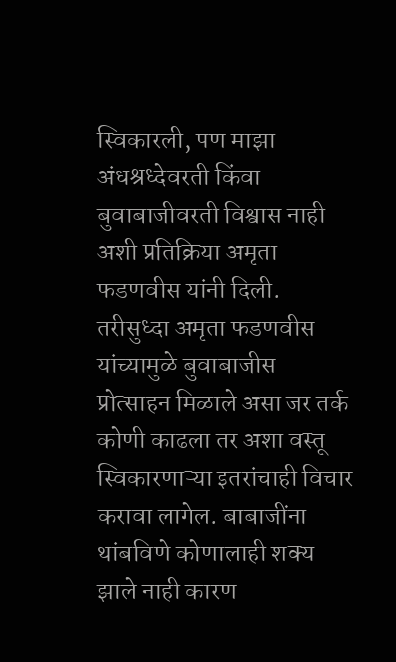स्विकारली, पण माझा अंधश्रध्देवरती किंवा बुवाबाजीवरती विश्वास नाही अशी प्रतिक्रिया अमृता फडणवीस यांनी दिली. तरीसुध्दा अमृता फडणवीस यांच्यामुळे बुवाबाजीस प्रोत्साहन मिळाले असा जर तर्क कोणी काढला तर अशा वस्तू स्विकारणाऱ्या इतरांचाही विचार करावा लागेल. बाबाजींना थांबविणे कोणालाही शक्य झाले नाही कारण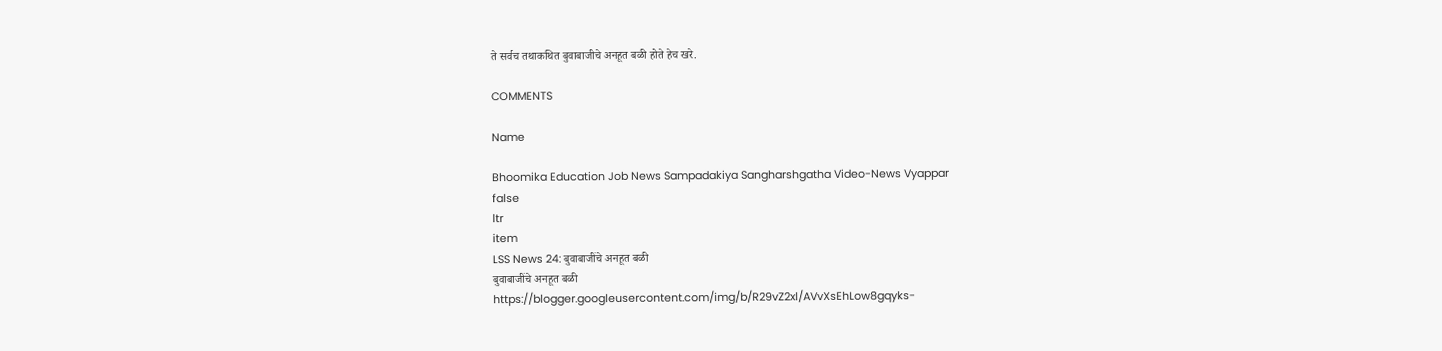ते सर्वच तथाकथित बुवाबाजीचे अनहूत बळी होते हेच खरे.

COMMENTS

Name

Bhoomika Education Job News Sampadakiya Sangharshgatha Video-News Vyappar
false
ltr
item
LSS News 24: बुवाबाजींचे अनहूत बळी
बुवाबाजींचे अनहूत बळी
https://blogger.googleusercontent.com/img/b/R29vZ2xl/AVvXsEhLow8gqyks-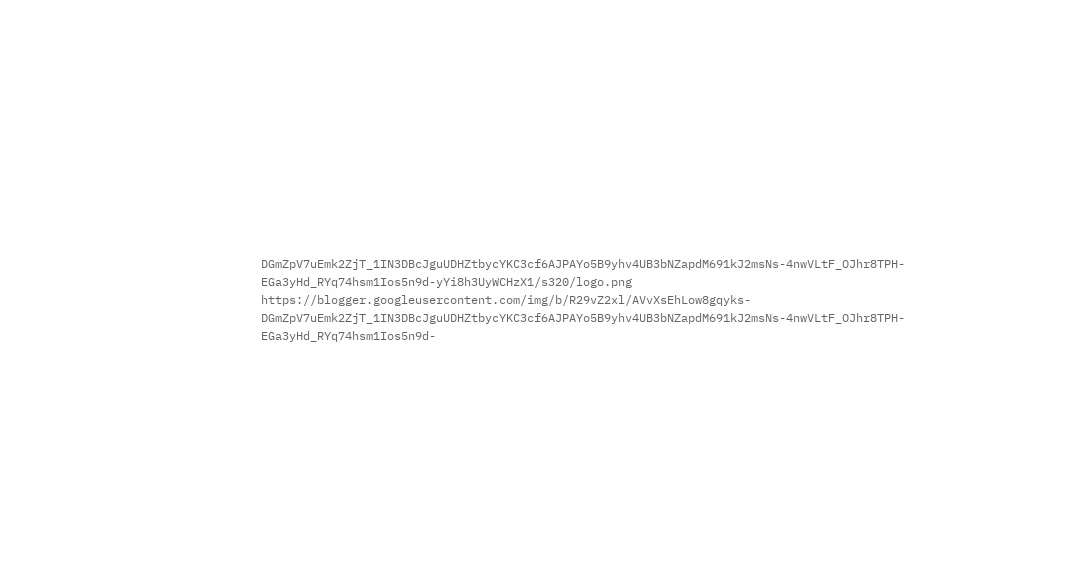DGmZpV7uEmk2ZjT_1IN3DBcJguUDHZtbycYKC3cf6AJPAYo5B9yhv4UB3bNZapdM691kJ2msNs-4nwVLtF_OJhr8TPH-EGa3yHd_RYq74hsm1Ios5n9d-yYi8h3UyWCHzX1/s320/logo.png
https://blogger.googleusercontent.com/img/b/R29vZ2xl/AVvXsEhLow8gqyks-DGmZpV7uEmk2ZjT_1IN3DBcJguUDHZtbycYKC3cf6AJPAYo5B9yhv4UB3bNZapdM691kJ2msNs-4nwVLtF_OJhr8TPH-EGa3yHd_RYq74hsm1Ios5n9d-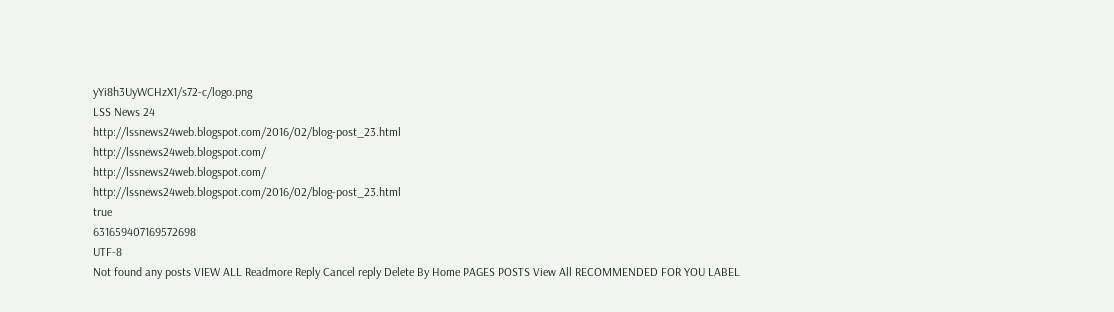yYi8h3UyWCHzX1/s72-c/logo.png
LSS News 24
http://lssnews24web.blogspot.com/2016/02/blog-post_23.html
http://lssnews24web.blogspot.com/
http://lssnews24web.blogspot.com/
http://lssnews24web.blogspot.com/2016/02/blog-post_23.html
true
631659407169572698
UTF-8
Not found any posts VIEW ALL Readmore Reply Cancel reply Delete By Home PAGES POSTS View All RECOMMENDED FOR YOU LABEL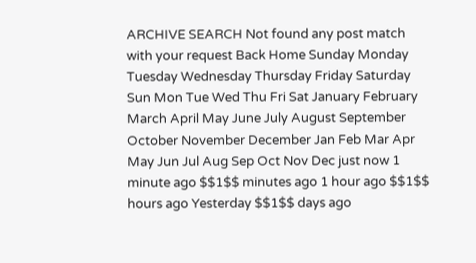ARCHIVE SEARCH Not found any post match with your request Back Home Sunday Monday Tuesday Wednesday Thursday Friday Saturday Sun Mon Tue Wed Thu Fri Sat January February March April May June July August September October November December Jan Feb Mar Apr May Jun Jul Aug Sep Oct Nov Dec just now 1 minute ago $$1$$ minutes ago 1 hour ago $$1$$ hours ago Yesterday $$1$$ days ago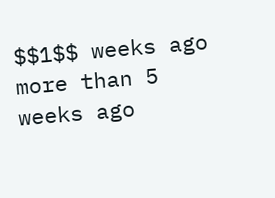$$1$$ weeks ago more than 5 weeks ago